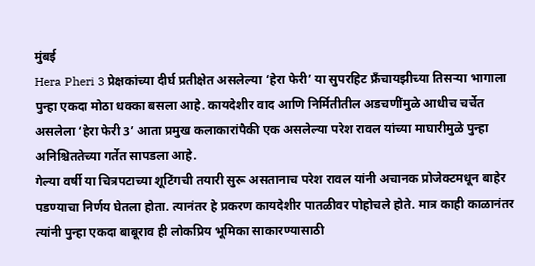मुंबई
Hera Pheri 3 प्रेक्षकांच्या दीर्घ प्रतीक्षेत असलेल्या ‘हेरा फेरी’ या सुपरहिट फ्रँचायझीच्या तिसऱ्या भागाला पुन्हा एकदा मोठा धक्का बसला आहे. कायदेशीर वाद आणि निर्मितीतील अडचणींमुळे आधीच चर्चेत असलेला ‘हेरा फेरी 3’ आता प्रमुख कलाकारांपैकी एक असलेल्या परेश रावल यांच्या माघारीमुळे पुन्हा अनिश्चिततेच्या गर्तेत सापडला आहे.
गेल्या वर्षी या चित्रपटाच्या शूटिंगची तयारी सुरू असतानाच परेश रावल यांनी अचानक प्रोजेक्टमधून बाहेर पडण्याचा निर्णय घेतला होता. त्यानंतर हे प्रकरण कायदेशीर पातळीवर पोहोचले होते. मात्र काही काळानंतर त्यांनी पुन्हा एकदा बाबूराव ही लोकप्रिय भूमिका साकारण्यासाठी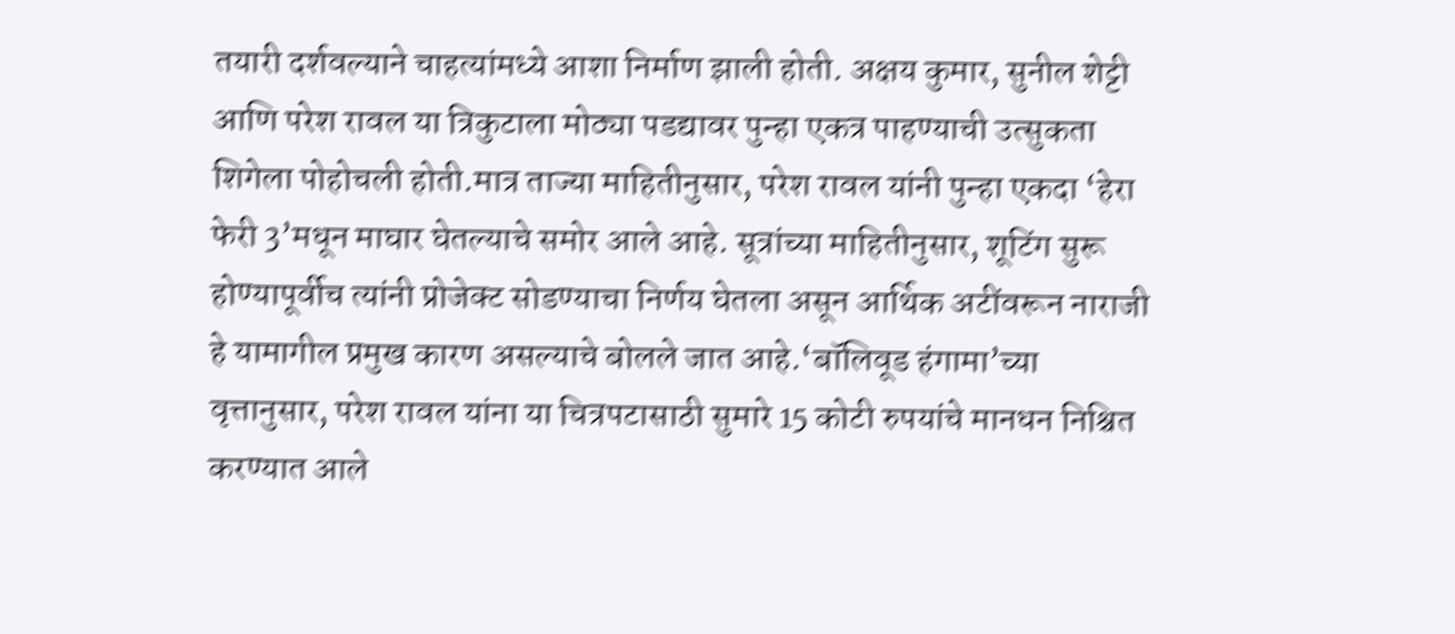तयारी दर्शवल्याने चाहत्यांमध्ये आशा निर्माण झाली होती. अक्षय कुमार, सुनील शेट्टी आणि परेश रावल या त्रिकुटाला मोठ्या पडद्यावर पुन्हा एकत्र पाहण्याची उत्सुकता शिगेला पोहोचली होती.मात्र ताज्या माहितीनुसार, परेश रावल यांनी पुन्हा एकदा ‘हेरा फेरी 3’मधून माघार घेतल्याचे समोर आले आहे. सूत्रांच्या माहितीनुसार, शूटिंग सुरू होण्यापूर्वीच त्यांनी प्रोजेक्ट सोडण्याचा निर्णय घेतला असून आर्थिक अटींवरून नाराजी हे यामागील प्रमुख कारण असल्याचे बोलले जात आहे.‘बॉलिवूड हंगामा’च्या वृत्तानुसार, परेश रावल यांना या चित्रपटासाठी सुमारे 15 कोटी रुपयांचे मानधन निश्चित करण्यात आले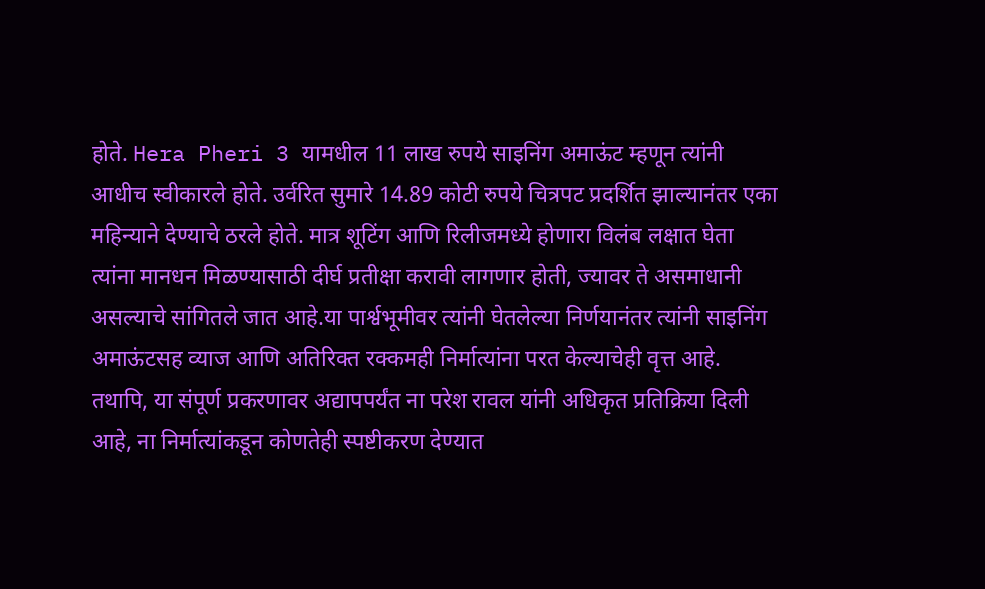होते. Hera Pheri 3 यामधील 11 लाख रुपये साइनिंग अमाऊंट म्हणून त्यांनी आधीच स्वीकारले होते. उर्वरित सुमारे 14.89 कोटी रुपये चित्रपट प्रदर्शित झाल्यानंतर एका महिन्याने देण्याचे ठरले होते. मात्र शूटिंग आणि रिलीजमध्ये होणारा विलंब लक्षात घेता त्यांना मानधन मिळण्यासाठी दीर्घ प्रतीक्षा करावी लागणार होती, ज्यावर ते असमाधानी असल्याचे सांगितले जात आहे.या पार्श्वभूमीवर त्यांनी घेतलेल्या निर्णयानंतर त्यांनी साइनिंग अमाऊंटसह व्याज आणि अतिरिक्त रक्कमही निर्मात्यांना परत केल्याचेही वृत्त आहे. तथापि, या संपूर्ण प्रकरणावर अद्यापपर्यंत ना परेश रावल यांनी अधिकृत प्रतिक्रिया दिली आहे, ना निर्मात्यांकडून कोणतेही स्पष्टीकरण देण्यात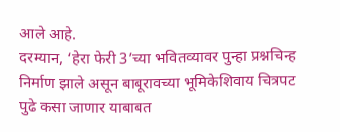आले आहे.
दरम्यान, ‘हेरा फेरी 3’च्या भवितव्यावर पुन्हा प्रश्नचिन्ह निर्माण झाले असून बाबूरावच्या भूमिकेशिवाय चित्रपट पुढे कसा जाणार याबाबत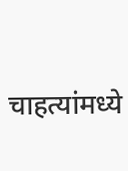चाहत्यांमध्ये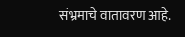संभ्रमाचे वातावरण आहे.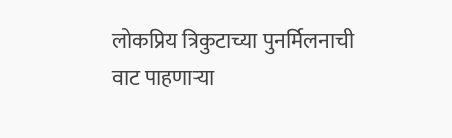लोकप्रिय त्रिकुटाच्या पुनर्मिलनाची वाट पाहणाऱ्या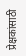प्रेक्षकांसाठी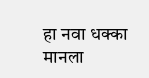हा नवा धक्का मानला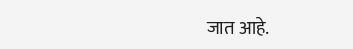जात आहे.